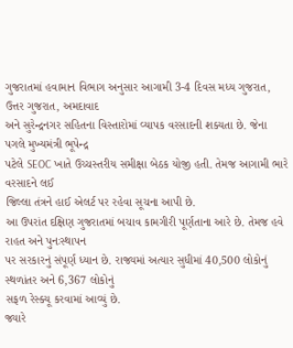ગુજરાતમાં હવામાન વિભાગ અનુસાર આગામી 3-4 દિવસ મધ્ય ગુજરાત, ઉત્તર ગુજરાત, અમદાવાદ
અને સુરેન્દ્રનગર સહિતના વિસ્તારોમાં વ્યાપક વરસાદની શક્યતા છે. જેના પગલે મુખ્યમંત્રી ભૂપેન્દ્ર
પટેલે SEOC ખાતે ઉચ્ચસ્તરીય સમીક્ષા બેઠક યોજી હતી. તેમજ આગામી ભારે વરસાદને લઈ
જિલ્લા તંત્રને હાઈ એલર્ટ પર રહેવા સૂચના આપી છે.
આ ઉપરાંત દક્ષિણ ગુજરાતમાં બચાવ કામગીરી પૂર્ણતાના આરે છે. તેમજ હવે રાહત અને પુનઃસ્થાપન
પર સરકારનું સંપૂર્ણ ધ્યાન છે. રાજ્યમાં અત્યાર સુધીમાં 40,500 લોકોનું સ્થળાંતર અને 6,367 લોકોનું
સફળ રેસ્ક્યૂ કરવામાં આવ્યું છે.
જ્યારે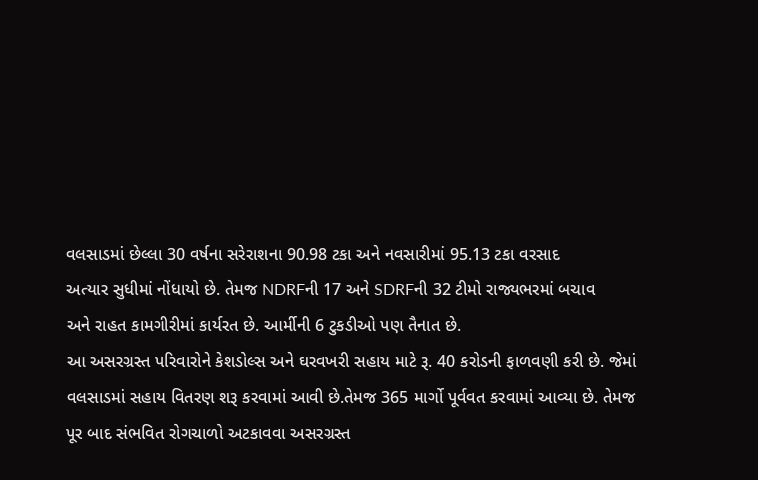વલસાડમાં છેલ્લા 30 વર્ષના સરેરાશના 90.98 ટકા અને નવસારીમાં 95.13 ટકા વરસાદ
અત્યાર સુધીમાં નોંધાયો છે. તેમજ NDRFની 17 અને SDRFની 32 ટીમો રાજ્યભરમાં બચાવ
અને રાહત કામગીરીમાં કાર્યરત છે. આર્મીની 6 ટુકડીઓ પણ તૈનાત છે.
આ અસરગ્રસ્ત પરિવારોને કેશડોલ્સ અને ઘરવખરી સહાય માટે રૂ. 40 કરોડની ફાળવણી કરી છે. જેમાં
વલસાડમાં સહાય વિતરણ શરૂ કરવામાં આવી છે.તેમજ 365 માર્ગો પૂર્વવત કરવામાં આવ્યા છે. તેમજ
પૂર બાદ સંભવિત રોગચાળો અટકાવવા અસરગ્રસ્ત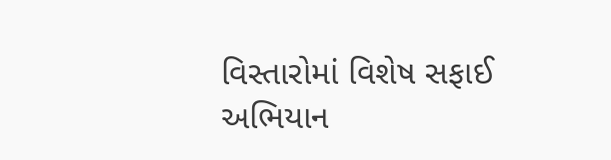વિસ્તારોમાં વિશેષ સફાઈ અભિયાન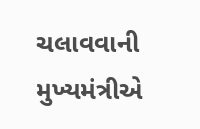ચલાવવાની
મુખ્યમંત્રીએ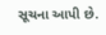સૂચના આપી છે.